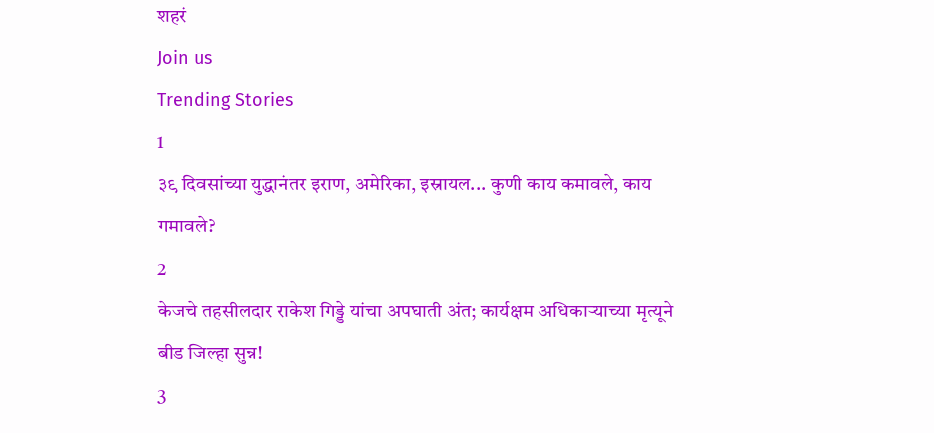शहरं
Join us
Trending Stories
1
३९ दिवसांच्या युद्धानंतर इराण, अमेरिका, इस्रायल... कुणी काय कमावले, काय गमावले?
2
केजचे तहसीलदार राकेश गिड्डे यांचा अपघाती अंत; कार्यक्षम अधिकाऱ्याच्या मृत्यूने बीड जिल्हा सुन्न!
3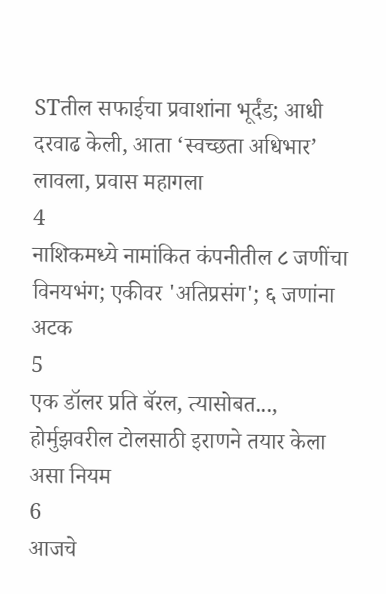STतील सफाईचा प्रवाशांना भूर्दंड; आधी दरवाढ केली, आता ‘स्वच्छता अधिभार’ लावला, प्रवास महागला
4
नाशिकमध्ये नामांकित कंपनीतील ८ जणींचा विनयभंग; एकीवर 'अतिप्रसंग'; ६ जणांना अटक
5
एक डॉलर प्रति बॅरल, त्यासोबत..., होर्मुझवरील टोलसाठी इराणने तयार केला असा नियम
6
आजचे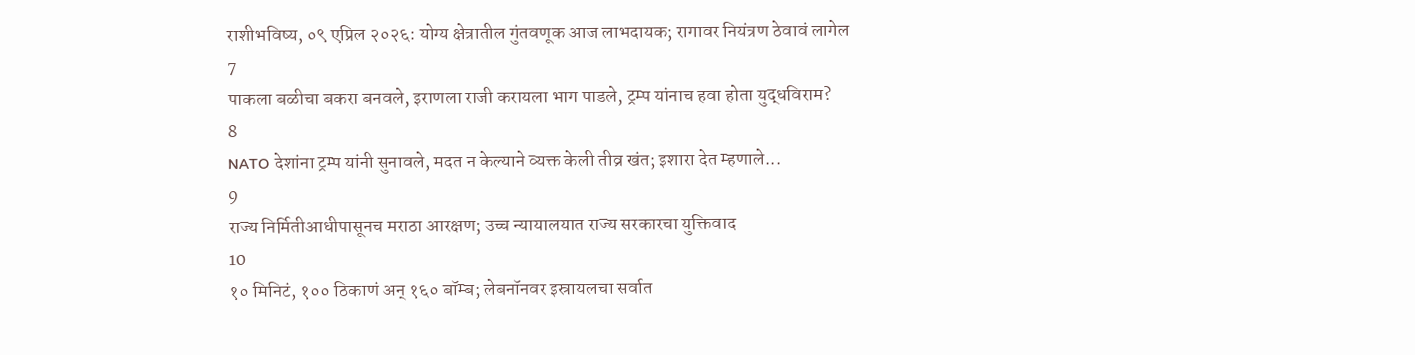राशीभविष्य, ०९ एप्रिल २०२६: योग्य क्षेत्रातील गुंतवणूक आज लाभदायक; रागावर नियंत्रण ठेवावं लागेल
7
पाकला बळीचा बकरा बनवले, इराणला राजी करायला भाग पाडले, ट्रम्प यांनाच हवा होता युद्धविराम?
8
NATO देशांना ट्रम्प यांनी सुनावले, मदत न केल्याने व्यक्त केली तीव्र खंत; इशारा देत म्हणाले...
9
राज्य निर्मितीआधीपासूनच मराठा आरक्षण; उच्च न्यायालयात राज्य सरकारचा युक्तिवाद
10
१० मिनिटं, १०० ठिकाणं अन् १६० बॉम्ब; लेबनॉनवर इस्रायलचा सर्वात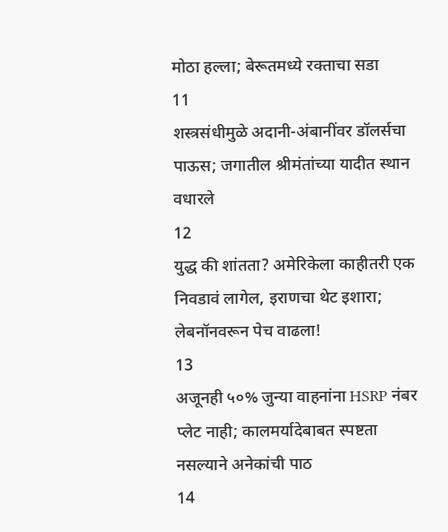मोठा हल्ला; बेरूतमध्ये रक्ताचा सडा
11
शस्त्रसंधीमुळे अदानी-अंबानींवर डॉलर्सचा पाऊस; जगातील श्रीमंतांच्या यादीत स्थान वधारले
12
युद्ध की शांतता? अमेरिकेला काहीतरी एक निवडावं लागेल, इराणचा थेट इशारा; लेबनॉनवरून पेच वाढला!
13
अजूनही ५०% जुन्या वाहनांना HSRP नंबर प्लेट नाही; कालमर्यादेबाबत स्पष्टता नसल्याने अनेकांची पाठ
14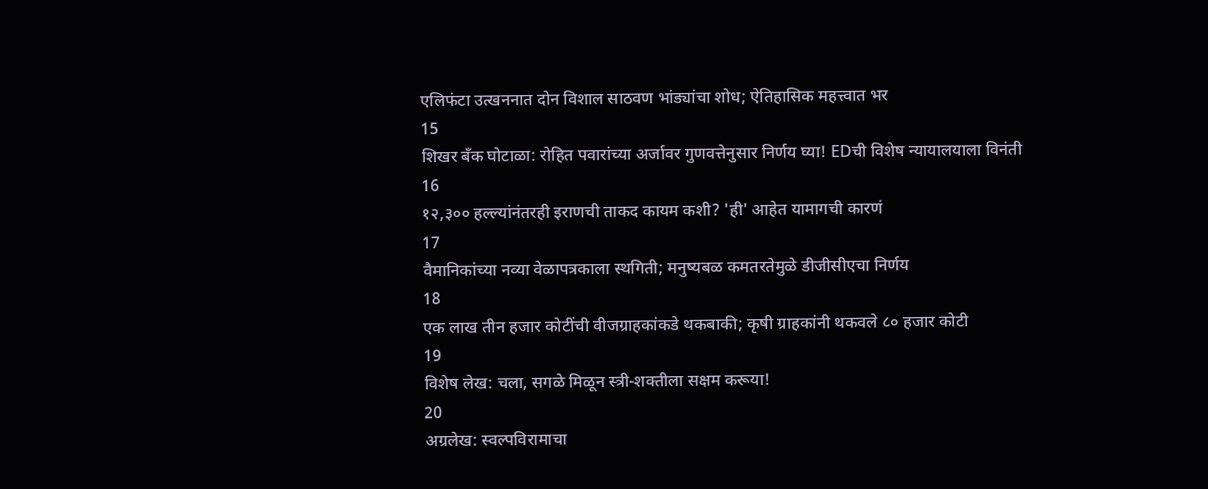एलिफंटा उत्खननात दोन विशाल साठवण भांड्यांचा शोध; ऐतिहासिक महत्त्वात भर
15
शिखर बँक घोटाळा: रोहित पवारांच्या अर्जावर गुणवत्तेनुसार निर्णय घ्या! EDची विशेष न्यायालयाला विनंती
16
१२,३०० हल्ल्यांनंतरही इराणची ताकद कायम कशी? 'ही' आहेत यामागची कारणं
17
वैमानिकांच्या नव्या वेळापत्रकाला स्थगिती; मनुष्यबळ कमतरतेमुळे डीजीसीएचा निर्णय
18
एक लाख तीन हजार कोटींची वीजग्राहकांकडे थकबाकी; कृषी ग्राहकांनी थकवले ८० हजार कोटी
19
विशेष लेख: चला, सगळे मिळून स्त्री-शक्तीला सक्षम करूया!
20
अग्रलेख: स्वल्पविरामाचा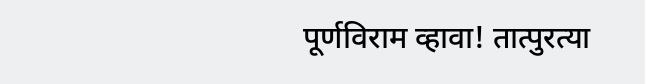पूर्णविराम व्हावा! तात्पुरत्या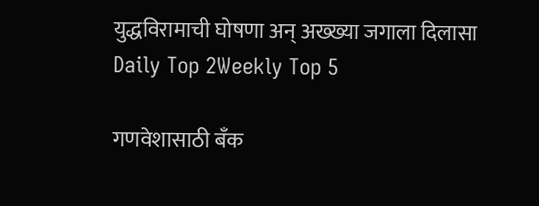युद्धविरामाची घोषणा अन् अख्ख्या जगाला दिलासा
Daily Top 2Weekly Top 5

गणवेशासाठी बँक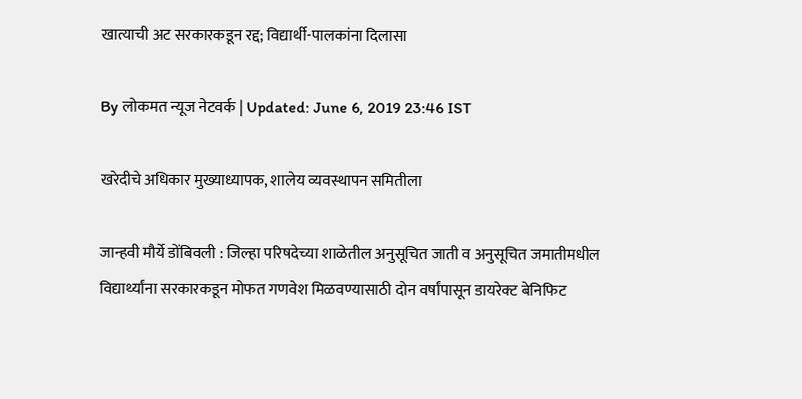खात्याची अट सरकारकडून रद्द; विद्यार्थी-पालकांना दिलासा

By लोकमत न्यूज नेटवर्क | Updated: June 6, 2019 23:46 IST

खरेदीचे अधिकार मुख्याध्यापक, शालेय व्यवस्थापन समितीला

जान्हवी मौर्ये डोंबिवली : जिल्हा परिषदेच्या शाळेतील अनुसूचित जाती व अनुसूचित जमातीमधील विद्यार्थ्यांना सरकारकडून मोफत गणवेश मिळवण्यासाठी दोन वर्षांपासून डायरेक्ट बेनिफिट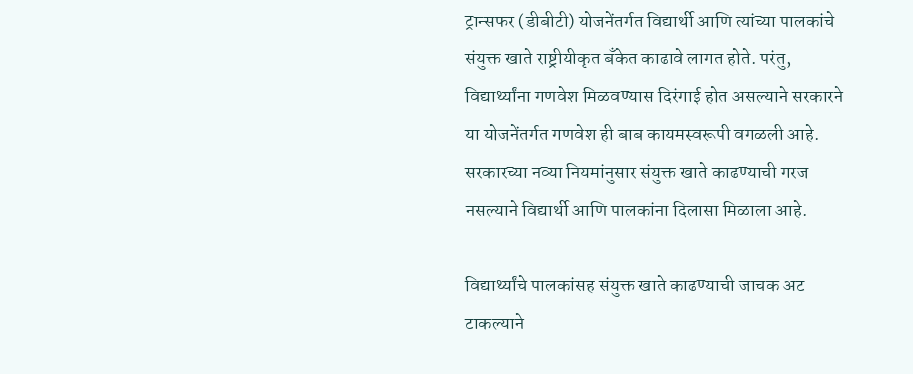ट्रान्सफर (डीबीटी) योजनेंतर्गत विद्यार्थी आणि त्यांच्या पालकांचे संयुक्त खाते राष्ट्रीयीकृत बँकेत काढावे लागत होते. परंतु, विद्यार्थ्यांना गणवेश मिळवण्यास दिरंगाई होत असल्याने सरकारने या योजनेंतर्गत गणवेश ही बाब कायमस्वरूपी वगळली आहे. सरकारच्या नव्या नियमांनुसार संयुक्त खाते काढण्याची गरज नसल्याने विद्यार्थी आणि पालकांना दिलासा मिळाला आहे.

विद्यार्थ्यांचे पालकांसह संयुक्त खाते काढण्याची जाचक अट टाकल्याने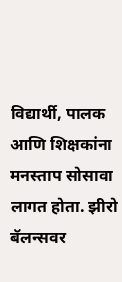विद्यार्थी, पालक आणि शिक्षकांना मनस्ताप सोसावा लागत होता. झीरो बॅलन्सवर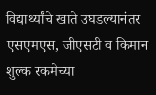विद्यार्थ्यांचे खाते उघडल्यानंतर एसएमएस, जीएसटी व किमान शुल्क रकमेच्या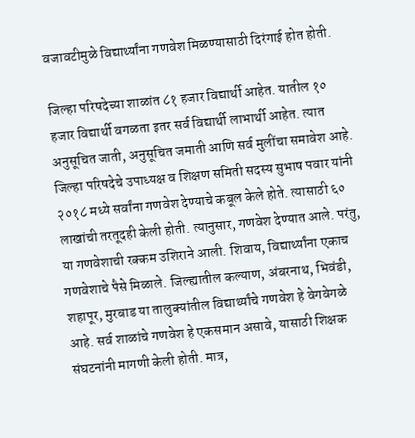वजावटीमुळे विद्यार्थ्यांना गणवेश मिळण्यासाठी दिरंगाई होत होती.

जिल्हा परिषदेच्या शाळांत ८१ हजार विद्यार्थी आहेत. यातील १० हजार विद्यार्थी वगळता इतर सर्व विद्यार्थी लाभार्थी आहेत. त्यात अनुसूचित जाती, अनुसूचित जमाती आणि सर्व मुलींचा समावेश आहे. जिल्हा परिषदेचे उपाध्यक्ष व शिक्षण समिती सदस्य सुभाष पवार यांनी २०१८ मध्ये सर्वांना गणवेश देण्याचे कबूल केले होते. त्यासाठी ६० लाखांची तरतूदही केली होती. त्यानुसार, गणवेश देण्यात आले. परंतु, या गणवेशाची रक्कम उशिराने आली. शिवाय, विद्यार्थ्यांना एकाच गणवेशाचे पैसे मिळाले. जिल्ह्यातील कल्याण, अंबरनाथ, भिवंडी, शहापूर, मुरबाड या तालुक्यांतील विद्यार्थ्यांचे गणवेश हे वेगवेगळे आहे. सर्व शाळांचे गणवेश हे एकसमान असावे, यासाठी शिक्षक संघटनांनी मागणी केली होती. मात्र,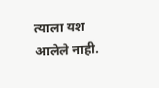त्याला यश आलेले नाही.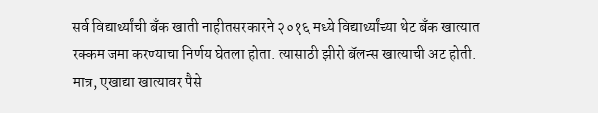सर्व विद्यार्थ्यांची बँक खाती नाहीतसरकारने २०१६ मध्ये विद्यार्थ्यांच्या थेट बँक खात्यात रक्कम जमा करण्याचा निर्णय घेतला होता. त्यासाठी झीरो बॅलन्स खात्याची अट होती. मात्र, एखाद्या खात्यावर पैसे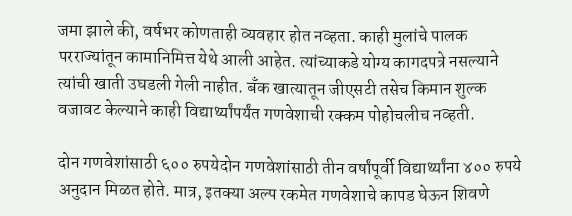जमा झाले की, वर्षभर कोणताही व्यवहार होत नव्हता. काही मुलांचे पालक परराज्यांतून कामानिमित्त येथे आली आहेत. त्यांच्याकडे योग्य कागदपत्रे नसल्याने त्यांची खाती उघडली गेली नाहीत. बँक खात्यातून जीएसटी तसेच किमान शुल्क वजावट केल्याने काही विद्यार्थ्यांपर्यंत गणवेशाची रक्कम पोहोचलीच नव्हती.

दोन गणवेशांसाठी ६०० रुपयेदोन गणवेशांसाठी तीन वर्षांपूर्वी विद्यार्थ्यांना ४०० रुपये अनुदान मिळत होते. मात्र, इतक्या अल्प रकमेत गणवेशाचे कापड घेऊन शिवणे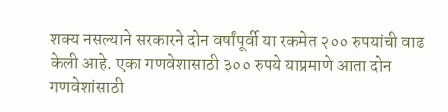शक्य नसल्याने सरकारने दोन वर्षांपूर्वी या रकमेत २०० रुपयांची वाढ केली आहे. एका गणवेशासाठी ३०० रुपये याप्रमाणे आता दोन गणवेशांसाठी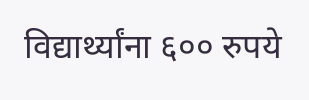विद्यार्थ्यांना ६०० रुपये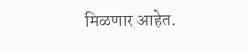मिळणार आहेत.